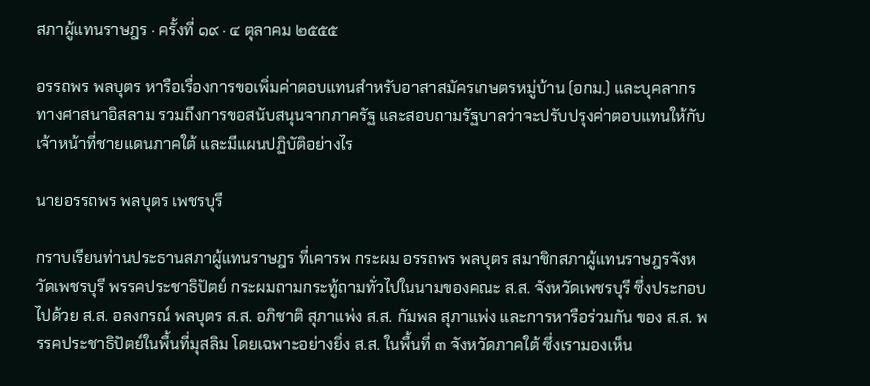สภาผู้แทนราษฎร · ครั้งที่ ๑๙ · ๔ ตุลาคม ๒๕๕๕

อรรถพร พลบุตร หารือเรื่องการขอเพิ่มค่าตอบแทนสำหรับอาสาสมัครเกษตรหมู่บ้าน (อกม.) และบุคลากรทางศาสนาอิสลาม รวมถึงการขอสนับสนุนจากภาครัฐ และสอบถามรัฐบาลว่าจะปรับปรุงค่าตอบแทนให้กับเจ้าหน้าที่ชายแดนภาคใต้ และมีแผนปฏิบัติอย่างไร

นายอรรถพร พลบุตร เพชรบุรี

กราบเรียนท่านประธานสภาผู้แทนราษฎร ที่เคารพ กระผม อรรถพร พลบุตร สมาชิกสภาผู้แทนราษฎรจังหวัดเพชรบุรี พรรคประชาธิปัตย์ กระผมถามกระทู้ถามทั่วไปในนามของคณะ ส.ส. จังหวัดเพชรบุรี ซึ่งประกอบไปด้วย ส.ส. อลงกรณ์ พลบุตร ส.ส. อภิชาติ สุภาแพ่ง ส.ส. กัมพล สุภาแพ่ง และการหารือร่วมกัน ของ ส.ส. พรรคประชาธิปัตย์ในพื้นที่มุสลิม โดยเฉพาะอย่างยิ่ง ส.ส. ในพื้นที่ ๓ จังหวัดภาคใต้ ซึ่งเรามองเห็น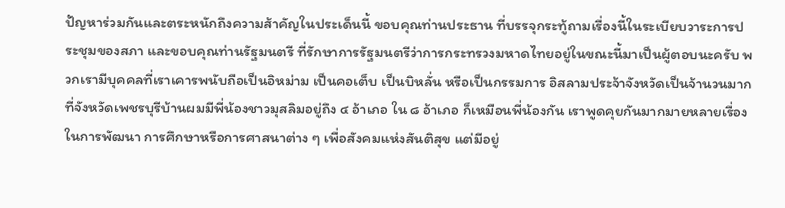ปัญหาร่วมกันและตระหนักถึงความส้าคัญในประเด็นนี้ ขอบคุณท่านประธาน ที่บรรจุกระทู้ถามเรื่องนี้ในระเบียบวาระการประชุมของสภา และขอบคุณท่านรัฐมนตรี ที่รักษาการรัฐมนตรีว่าการกระทรวงมหาดไทยอยู่ในขณะนี้มาเป็นผู้ตอบนะครับ พวกเรามีบุคคลที่เราเคารพนับถือเป็นอิหม่าม เป็นคอเต็บ เป็นบิหลั่น หรือเป็นกรรมการ อิสลามประจ้าจังหวัดเป็นจ้านวนมาก ที่จังหวัดเพชรบุรีบ้านผมมีพี่น้องชาวมุสลิมอยู่ถึง ๔ อ้าเภอ ใน ๘ อ้าเภอ ก็เหมือนพี่น้องกัน เราพูดคุยกันมากมายหลายเรื่องในการพัฒนา การศึกษาหรือการศาสนาต่าง ๆ เพื่อสังคมแห่งสันติสุข แต่มีอยู่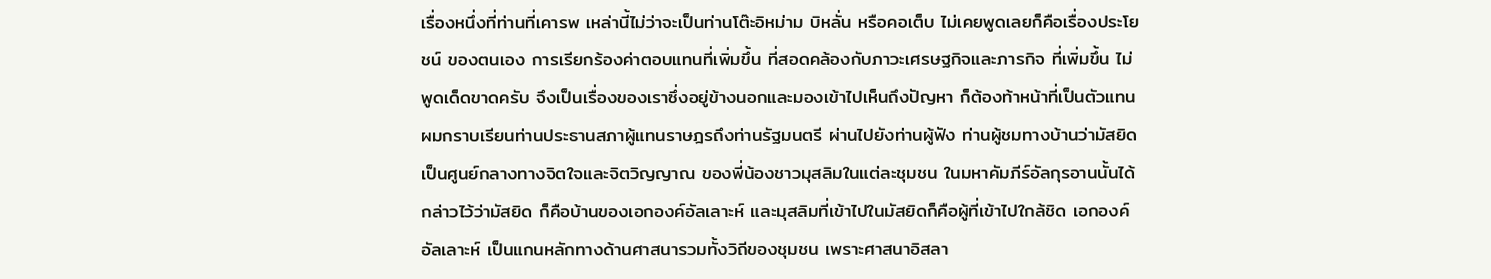เรื่องหนึ่งที่ท่านที่เคารพ เหล่านี้ไม่ว่าจะเป็นท่านโต๊ะอิหม่าม บิหลั่น หรือคอเต็บ ไม่เคยพูดเลยก็คือเรื่องประโยชน์ ของตนเอง การเรียกร้องค่าตอบแทนที่เพิ่มขึ้น ที่สอดคล้องกับภาวะเศรษฐกิจและภารกิจ ที่เพิ่มขึ้น ไม่พูดเด็ดขาดครับ จึงเป็นเรื่องของเราซึ่งอยู่ข้างนอกและมองเข้าไปเห็นถึงปัญหา ก็ต้องท้าหน้าที่เป็นตัวแทน ผมกราบเรียนท่านประธานสภาผู้แทนราษฎรถึงท่านรัฐมนตรี ผ่านไปยังท่านผู้ฟัง ท่านผู้ชมทางบ้านว่ามัสยิดเป็นศูนย์กลางทางจิตใจและจิตวิญญาณ ของพี่น้องชาวมุสลิมในแต่ละชุมชน ในมหาคัมภีร์อัลกุรอานนั้นได้กล่าวไว้ว่ามัสยิด ก็คือบ้านของเอกองค์อัลเลาะห์ และมุสลิมที่เข้าไปในมัสยิดก็คือผู้ที่เข้าไปใกล้ชิด เอกองค์อัลเลาะห์ เป็นแกนหลักทางด้านศาสนารวมทั้งวิถีของชุมชน เพราะศาสนาอิสลา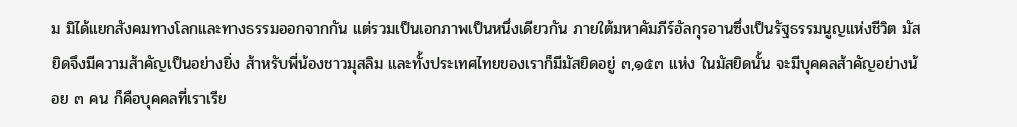ม มิได้แยกสังคมทางโลกและทางธรรมออกจากกัน แต่รวมเป็นเอกภาพเป็นหนึ่งเดียวกัน ภายใต้มหาคัมภีร์อัลกุรอานซึ่งเป็นรัฐธรรมนูญแห่งชีวิต มัสยิดจึงมีความส้าคัญเป็นอย่างยิ่ง ส้าหรับพี่น้องชาวมุสลิม และทั้งประเทศไทยของเราก็มีมัสยิดอยู่ ๓,๑๕๓ แห่ง ในมัสยิดนั้น จะมีบุคคลส้าคัญอย่างน้อย ๓ คน ก็คือบุคคลที่เราเรีย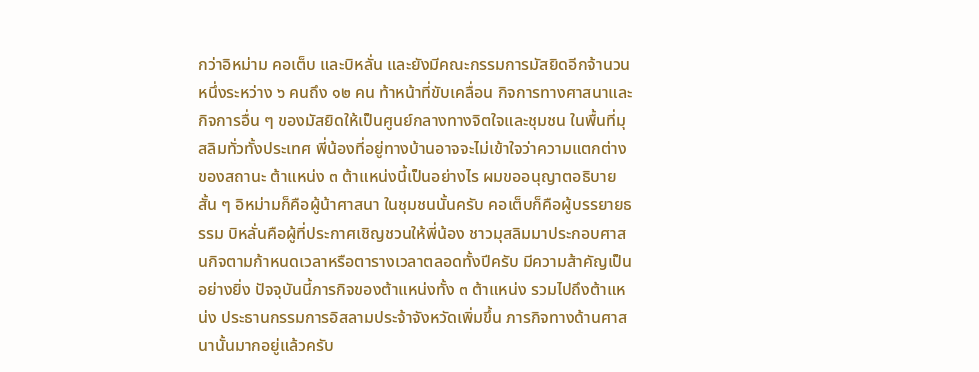กว่าอิหม่าม คอเต็บ และบิหลั่น และยังมีคณะกรรมการมัสยิดอีกจ้านวนหนึ่งระหว่าง ๖ คนถึง ๑๒ คน ท้าหน้าที่ขับเคลื่อน กิจการทางศาสนาและกิจการอื่น ๆ ของมัสยิดให้เป็นศูนย์กลางทางจิตใจและชุมชน ในพื้นที่มุสลิมทั่วทั้งประเทศ พี่น้องที่อยู่ทางบ้านอาจจะไม่เข้าใจว่าความแตกต่างของสถานะ ต้าแหน่ง ๓ ต้าแหน่งนี้เป็นอย่างไร ผมขออนุญาตอธิบายสั้น ๆ อิหม่ามก็คือผู้น้าศาสนา ในชุมชนนั้นครับ คอเต็บก็คือผู้บรรยายธรรม บิหลั่นคือผู้ที่ประกาศเชิญชวนให้พี่น้อง ชาวมุสลิมมาประกอบศาสนกิจตามก้าหนดเวลาหรือตารางเวลาตลอดทั้งปีครับ มีความส้าคัญเป็นอย่างยิ่ง ปัจจุบันนี้ภารกิจของต้าแหน่งทั้ง ๓ ต้าแหน่ง รวมไปถึงต้าแหน่ง ประธานกรรมการอิสลามประจ้าจังหวัดเพิ่มขึ้น ภารกิจทางด้านศาสนานั้นมากอยู่แล้วครับ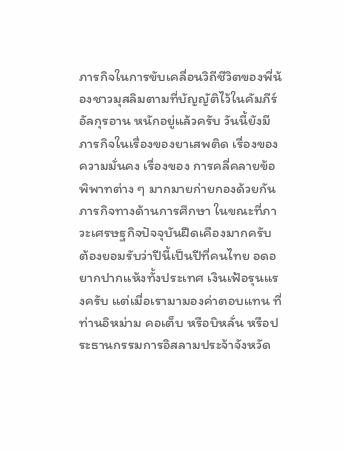ภารกิจในการขับเคลื่อนวิถีชีวิตของพี่น้องชาวมุสลิมตามที่บัญญัติไว้ในคัมภีร์อัลกุรอาน หนักอยู่แล้วครับ วันนี้ยังมีภารกิจในเรื่องของยาเสพติด เรื่องของความมั่นคง เรื่องของ การคลี่คลายข้อพิพาทต่าง ๆ มากมายก่ายกองด้วยกัน ภารกิจทางด้านการศึกษา ในขณะที่ภาวะเศรษฐกิจปัจจุบันฝืดเคืองมากครับ ต้องยอมรับว่าปีนี้เป็นปีที่คนไทย อดอยากปากแห้งทั้งประเทศ เงินเฟ้อรุนแรงครับ แต่เมื่อเรามามองค่าตอบแทน ที่ท่านอิหม่าม คอเต็บ หรือบิหลั่น หรือประธานกรรมการอิสลามประจ้าจังหวัด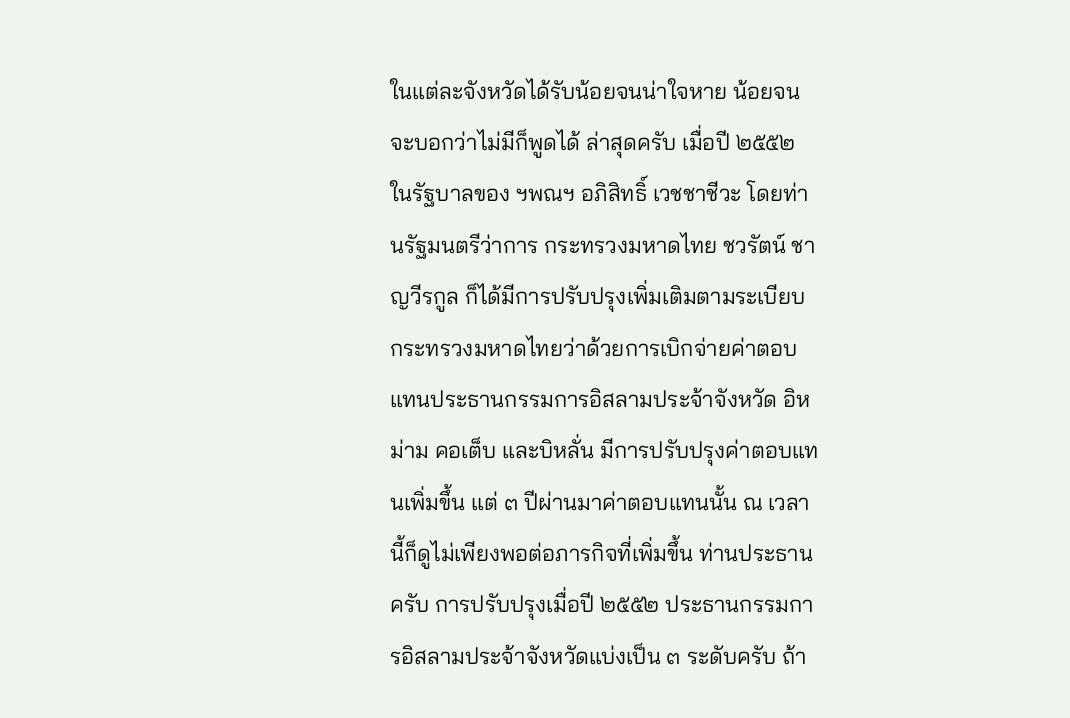ในแต่ละจังหวัดได้รับน้อยจนน่าใจหาย น้อยจนจะบอกว่าไม่มีก็พูดได้ ล่าสุดครับ เมื่อปี ๒๕๕๒ ในรัฐบาลของ ฯพณฯ อภิสิทธิ์ เวชชาชีวะ โดยท่านรัฐมนตรีว่าการ กระทรวงมหาดไทย ชวรัตน์ ชาญวีรกูล ก็ได้มีการปรับปรุงเพิ่มเติมตามระเบียบ กระทรวงมหาดไทยว่าด้วยการเบิกจ่ายค่าตอบแทนประธานกรรมการอิสลามประจ้าจังหวัด อิหม่าม คอเต็บ และบิหลั่น มีการปรับปรุงค่าตอบแทนเพิ่มขึ้น แต่ ๓ ปีผ่านมาค่าตอบแทนนั้น ณ เวลานี้ก็ดูไม่เพียงพอต่อภารกิจที่เพิ่มขึ้น ท่านประธานครับ การปรับปรุงเมื่อปี ๒๕๕๒ ประธานกรรมการอิสลามประจ้าจังหวัดแบ่งเป็น ๓ ระดับครับ ถ้า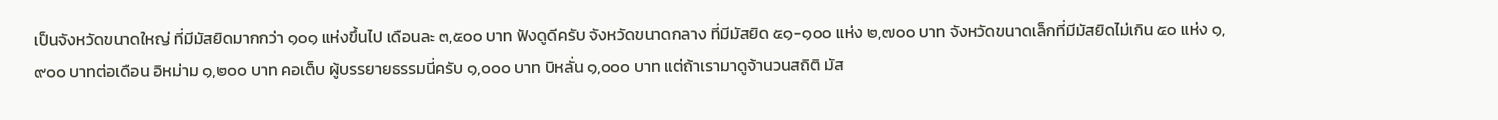เป็นจังหวัดขนาดใหญ่ ที่มีมัสยิดมากกว่า ๑๐๑ แห่งขึ้นไป เดือนละ ๓,๕๐๐ บาท ฟังดูดีครับ จังหวัดขนาดกลาง ที่มีมัสยิด ๕๑-๑๐๐ แห่ง ๒,๗๐๐ บาท จังหวัดขนาดเล็กที่มีมัสยิดไม่เกิน ๕๐ แห่ง ๑,๙๐๐ บาทต่อเดือน อิหม่าม ๑,๒๐๐ บาท คอเต็บ ผู้บรรยายธรรมนี่ครับ ๑,๐๐๐ บาท บิหลั่น ๑,๐๐๐ บาท แต่ถ้าเรามาดูจ้านวนสถิติ มัส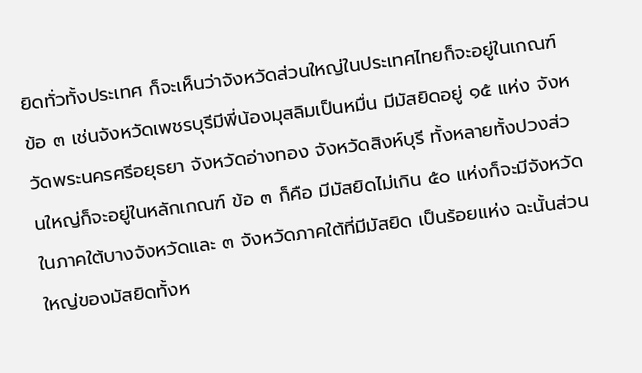ยิดทั่วทั้งประเทศ ก็จะเห็นว่าจังหวัดส่วนใหญ่ในประเทศไทยก็จะอยู่ในเกณฑ์ ข้อ ๓ เช่นจังหวัดเพชรบุรีมีพี่น้องมุสลิมเป็นหมื่น มีมัสยิดอยู่ ๑๕ แห่ง จังหวัดพระนครศรีอยุธยา จังหวัดอ่างทอง จังหวัดสิงห์บุรี ทั้งหลายทั้งปวงส่วนใหญ่ก็จะอยู่ในหลักเกณฑ์ ข้อ ๓ ก็คือ มีมัสยิดไม่เกิน ๕๐ แห่งก็จะมีจังหวัดในภาคใต้บางจังหวัดและ ๓ จังหวัดภาคใต้ที่มีมัสยิด เป็นร้อยแห่ง ฉะนั้นส่วนใหญ่ของมัสยิดทั้งห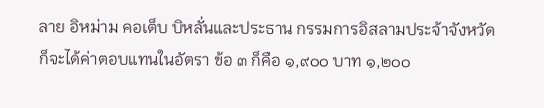ลาย อิหม่าม คอเต็บ บิหลั่นและประธาน กรรมการอิสลามประจ้าจังหวัดก็จะได้ค่าตอบแทนในอัตรา ข้อ ๓ ก็คือ ๑,๙๐๐ บาท ๑,๒๐๐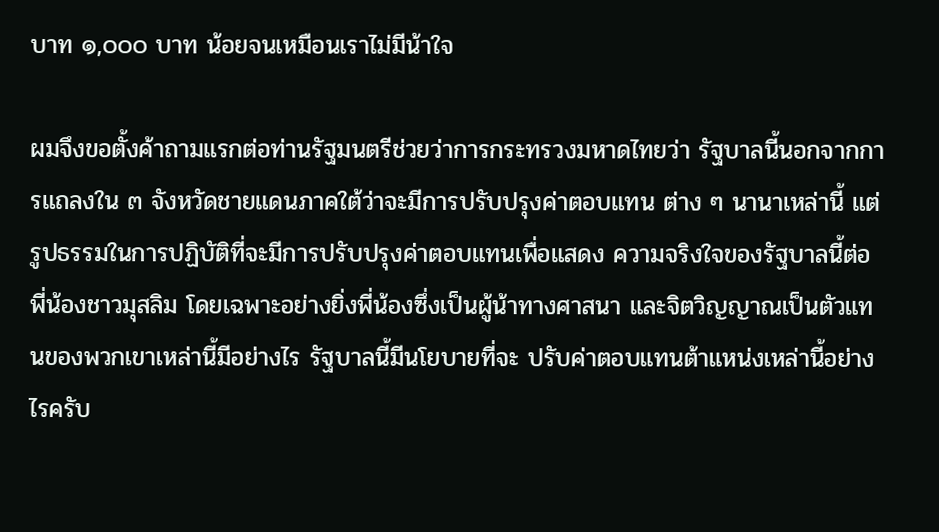บาท ๑,๐๐๐ บาท น้อยจนเหมือนเราไม่มีน้าใจ

ผมจึงขอตั้งค้าถามแรกต่อท่านรัฐมนตรีช่วยว่าการกระทรวงมหาดไทยว่า รัฐบาลนี้นอกจากการแถลงใน ๓ จังหวัดชายแดนภาคใต้ว่าจะมีการปรับปรุงค่าตอบแทน ต่าง ๆ นานาเหล่านี้ แต่รูปธรรมในการปฏิบัติที่จะมีการปรับปรุงค่าตอบแทนเพื่อแสดง ความจริงใจของรัฐบาลนี้ต่อพี่น้องชาวมุสลิม โดยเฉพาะอย่างยิ่งพี่น้องซึ่งเป็นผู้น้าทางศาสนา และจิตวิญญาณเป็นตัวแทนของพวกเขาเหล่านี้มีอย่างไร รัฐบาลนี้มีนโยบายที่จะ ปรับค่าตอบแทนต้าแหน่งเหล่านี้อย่างไรครับ